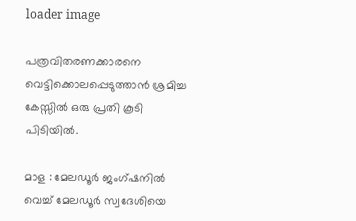loader image

പത്രവിതരണക്കാരനെ വെട്ടിക്കൊലപ്പെടുത്താൻ ശ്രമിച്ച കേസ്സിൽ ഒരു പ്രതി കൂടി പിടിയിൽ.

മാള : മേലഡൂർ ജംഗ്ഷനിൽ വെച്ച് മേലഡൂർ സ്വദേശിയെ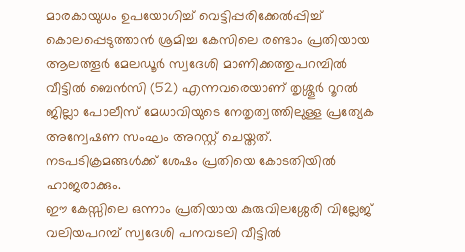മാരകായുധം ഉപയോഗിച്ച് വെട്ടിപ്പരിക്കേൽപ്പിച്ച് കൊലപ്പെടുത്താൻ ശ്രമിച്ച കേസിലെ രണ്ടാം പ്രതിയായ ആലത്തൂർ മേലഡൂർ സ്വദേശി മാണിക്കത്തുപറമ്പിൽ വീട്ടിൽ ബെൻസി (52) എന്നവരെയാണ് തൃശ്ശൂർ റൂറൽ ജില്ലാ പോലീസ് മേധാവിയുടെ നേതൃത്വത്തിലുള്ള പ്രത്യേക അന്വേഷണ സംഘം അറസ്റ്റ് ചെയ്തത്. നടപടിക്രമങ്ങൾക്ക് ശേഷം പ്രതിയെ കോടതിയിൽ ഹാജരാക്കും.
ഈ കേസ്സിലെ ഒന്നാം പ്രതിയായ കുരുവിലശ്ശേരി വില്ലേജ് വലിയപറമ്പ് സ്വദേശി പനവടലി വീട്ടിൽ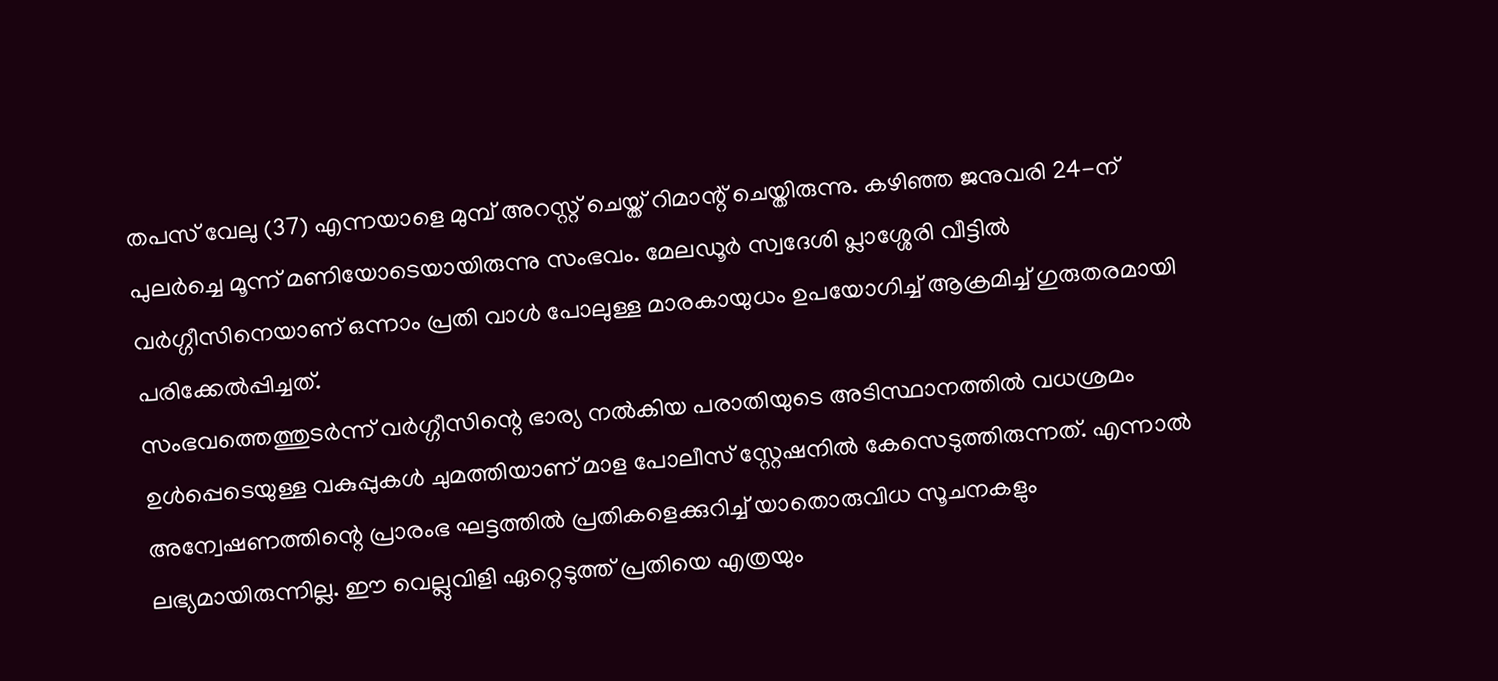തപസ് വേലു (37) എന്നയാളെ മുമ്പ് അറസ്റ്റ് ചെയ്ത് റിമാന്റ് ചെയ്തിരുന്നു. കഴിഞ്ഞ ജനുവരി 24-ന് പുലർച്ചെ മൂന്ന് മണിയോടെയായിരുന്നു സംഭവം. മേലഡൂർ സ്വദേശി പ്ലാശ്ശേരി വീട്ടിൽ വർഗ്ഗീസിനെയാണ് ഒന്നാം പ്രതി വാൾ പോലുള്ള മാരകായുധം ഉപയോഗിച്ച് ആക്രമിച്ച് ഗുരുതരമായി പരിക്കേൽപ്പിച്ചത്.
സംഭവത്തെത്തുടർന്ന് വർഗ്ഗീസിന്റെ ഭാര്യ നൽകിയ പരാതിയുടെ അടിസ്ഥാനത്തിൽ വധശ്രമം ഉൾപ്പെടെയുള്ള വകുപ്പുകൾ ചുമത്തിയാണ് മാള പോലീസ് സ്റ്റേഷനിൽ കേസെടുത്തിരുന്നത്. എന്നാൽ അന്വേഷണത്തിന്റെ പ്രാരംഭ ഘട്ടത്തിൽ പ്രതികളെക്കുറിച്ച് യാതൊരുവിധ സൂചനകളും ലഭ്യമായിരുന്നില്ല. ഈ വെല്ലുവിളി ഏറ്റെടുത്ത് പ്രതിയെ എത്രയും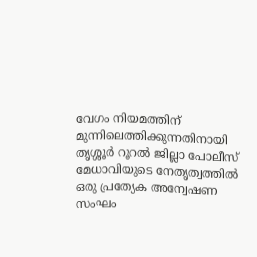വേഗം നിയമത്തിന് മുന്നിലെത്തിക്കുന്നതിനായി തൃശ്ശൂർ റൂറൽ ജില്ലാ പോലീസ് മേധാവിയുടെ നേതൃത്വത്തിൽ ഒരു പ്രത്യേക അന്വേഷണ സംഘം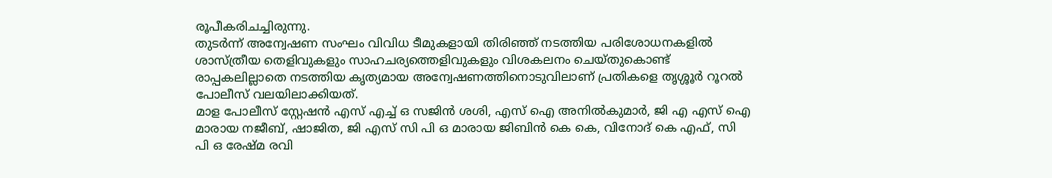രൂപീകരിചച്ചിരുന്നു.
തുടർന്ന് അന്വേഷണ സംഘം വിവിധ ടീമുകളായി തിരിഞ്ഞ് നടത്തിയ പരിശോധനകളിൽ ശാസ്ത്രീയ തെളിവുകളും സാഹചര്യത്തെളിവുകളും വിശകലനം ചെയ്തുകൊണ്ട് രാപ്പകലില്ലാതെ നടത്തിയ കൃത്യമായ അന്വേഷണത്തിനൊടുവിലാണ് പ്രതികളെ തൃശ്ശൂർ റൂറൽ പോലീസ് വലയിലാക്കിയത്.
മാള പോലീസ് സ്റ്റേഷൻ എസ് എച്ച് ഒ സജിൻ ശശി, എസ് ഐ അനിൽകുമാർ, ജി എ എസ് ഐ മാരായ നജീബ്, ഷാജിത, ജി എസ് സി പി ഒ മാരായ ജിബിൻ കെ കെ, വിനോദ് കെ എഫ്, സി പി ഒ രേഷ്മ രവി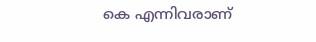കെ എന്നിവരാണ്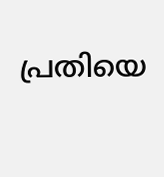പ്രതിയെ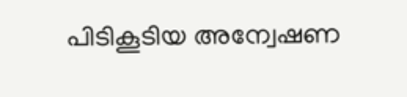പിടികൂടിയ അന്വേഷണ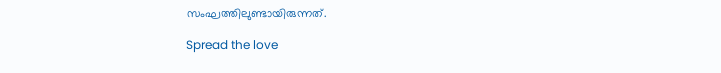സംഘത്തിലുണ്ടായിരുന്നത്.

Spread the love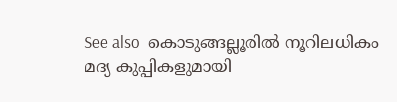See also  കൊടുങ്ങല്ലൂരിൽ നൂറിലധികം മദ്യ കുപ്പികളുമായി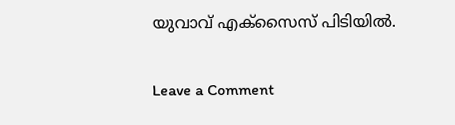യുവാവ് എക്‌സൈസ് പിടിയിൽ.

Leave a Comment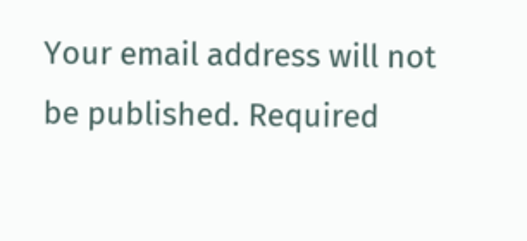Your email address will not be published. Required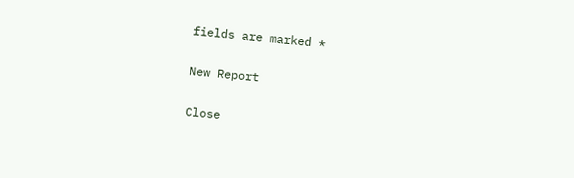fields are marked *

New Report

Close